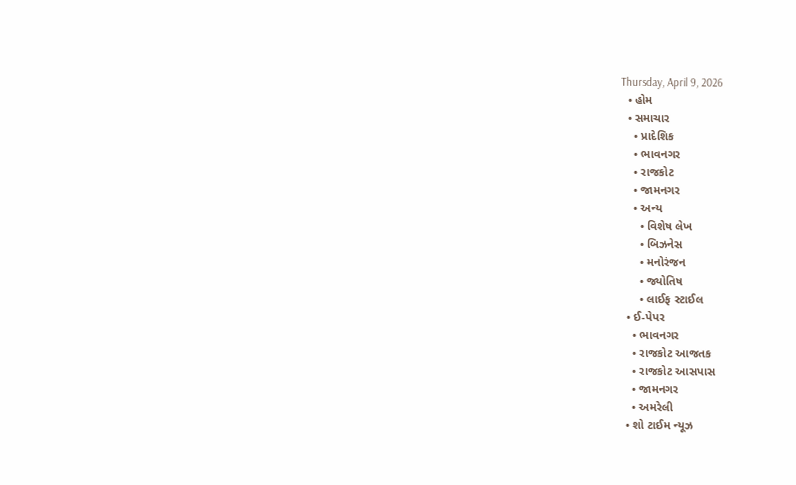Thursday, April 9, 2026
  • હોમ
  • સમાચાર
    • પ્રાદેશિક
    • ભાવનગર
    • રાજકોટ
    • જામનગર
    • અન્ય
      • વિશેષ લેખ
      • બિઝનેસ
      • મનોરંજન
      • જ્યોતિષ
      • લાઈફ સ્ટાઈલ
  • ઈ-પેપર
    • ભાવનગર
    • રાજકોટ આજતક
    • રાજકોટ આસપાસ
    • જામનગર
    • અમરેલી
  • શો ટાઈમ ન્યૂઝ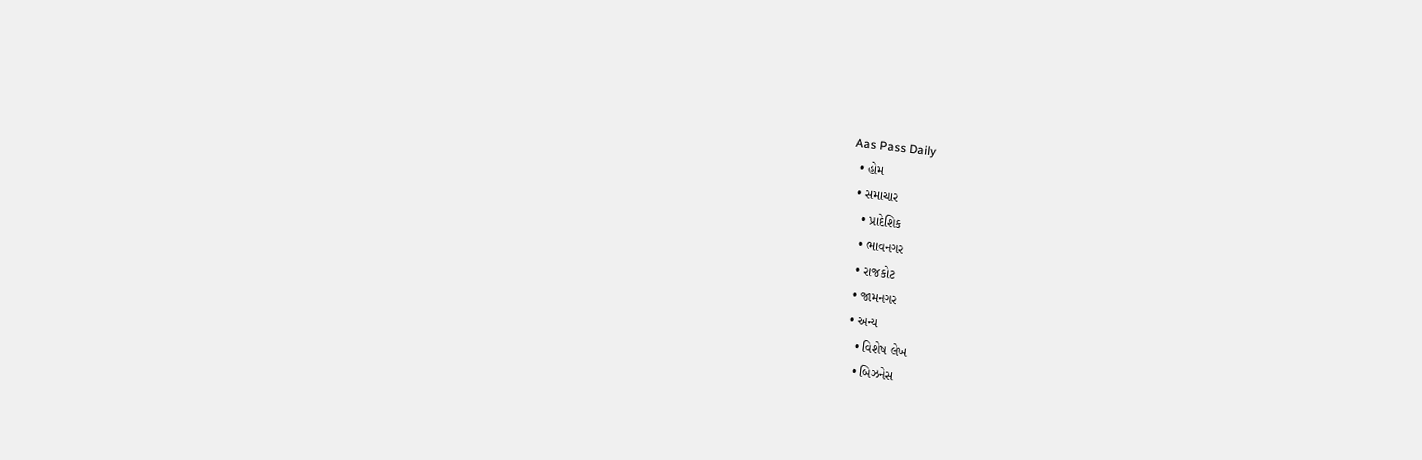Aas Pass Daily
  • હોમ
  • સમાચાર
    • પ્રાદેશિક
    • ભાવનગર
    • રાજકોટ
    • જામનગર
    • અન્ય
      • વિશેષ લેખ
      • બિઝનેસ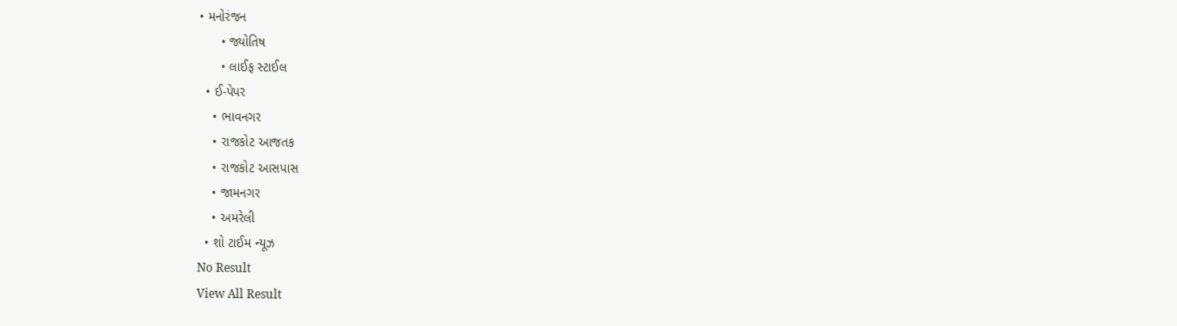• મનોરંજન
      • જ્યોતિષ
      • લાઈફ સ્ટાઈલ
  • ઈ-પેપર
    • ભાવનગર
    • રાજકોટ આજતક
    • રાજકોટ આસપાસ
    • જામનગર
    • અમરેલી
  • શો ટાઈમ ન્યૂઝ
No Result
View All Result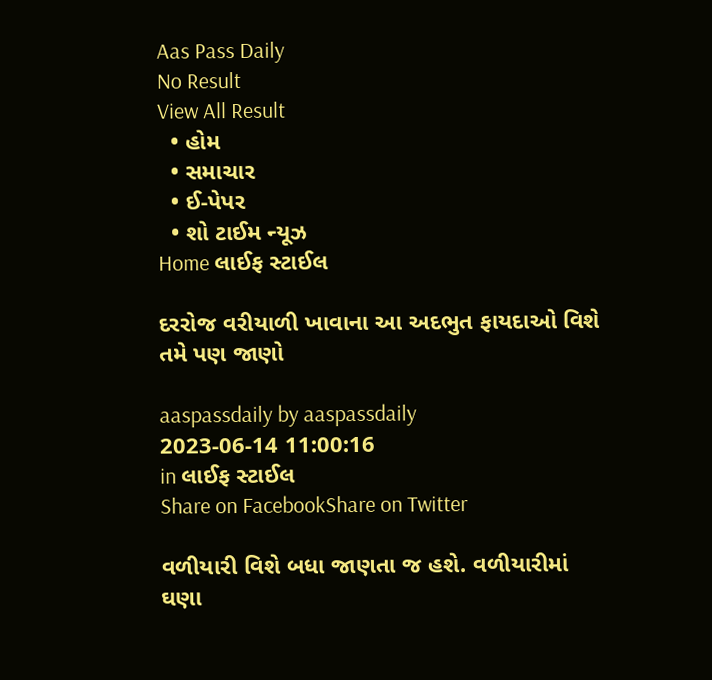Aas Pass Daily
No Result
View All Result
  • હોમ
  • સમાચાર
  • ઈ-પેપર
  • શો ટાઈમ ન્યૂઝ
Home લાઈફ સ્ટાઈલ

દરરોજ વરીયાળી ખાવાના આ અદભુત ફાયદાઓ વિશે તમે પણ જાણો

aaspassdaily by aaspassdaily
2023-06-14 11:00:16
in લાઈફ સ્ટાઈલ
Share on FacebookShare on Twitter

વળીયારી વિશે બધા જાણતા જ હશે. વળીયારીમાં ઘણા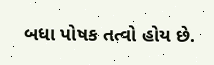બધા પોષક તત્વો હોય છે.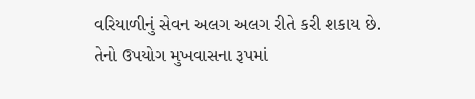વરિયાળીનું સેવન અલગ અલગ રીતે કરી શકાય છે. તેનો ઉપયોગ મુખવાસના રૂપમાં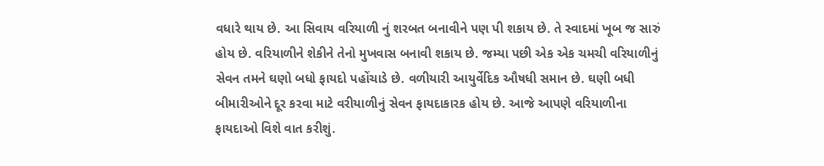વધારે થાય છે. આ સિવાય વરિયાળી નું શરબત બનાવીને પણ પી શકાય છે. તે સ્વાદમાં ખૂબ જ સારું હોય છે. વરિયાળીને શેકીને તેનો મુખવાસ બનાવી શકાય છે. જમ્યા પછી એક એક ચમચી વરિયાળીનું સેવન તમને ઘણો બધો ફાયદો પહોંચાડે છે. વળીયારી આયુર્વેદિક ઔષધી સમાન છે. ઘણી બધી બીમારીઓને દૂર કરવા માટે વરીયાળીનું સેવન ફાયદાકારક હોય છે. આજે આપણે વરિયાળીના ફાયદાઓ વિશે વાત કરીશું.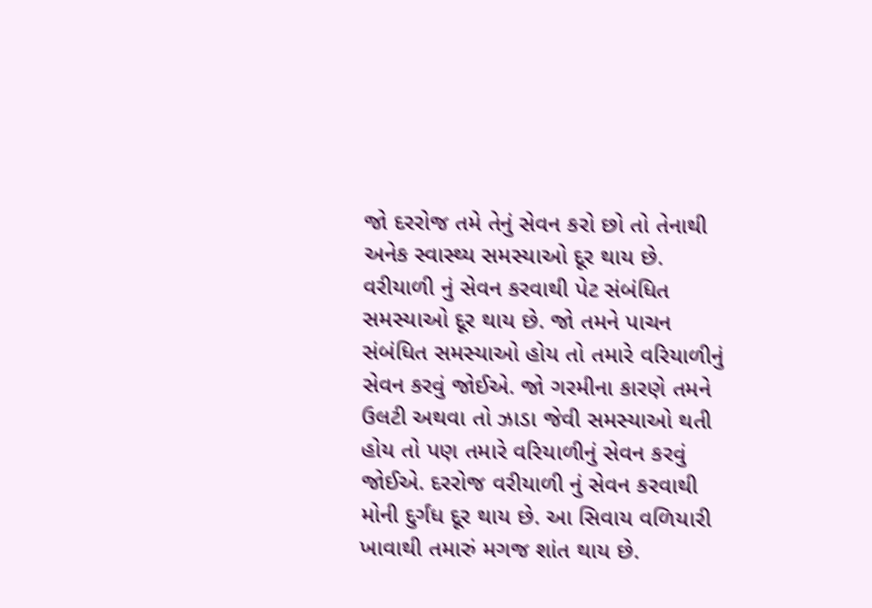જો દરરોજ તમે તેનું સેવન કરો છો તો તેનાથી અનેક સ્વાસ્થ્ય સમસ્યાઓ દૂર થાય છે. વરીયાળી નું સેવન કરવાથી પેટ સંબંધિત સમસ્યાઓ દૂર થાય છે. જો તમને પાચન સંબંધિત સમસ્યાઓ હોય તો તમારે વરિયાળીનું સેવન કરવું જોઈએ. જો ગરમીના કારણે તમને ઉલટી અથવા તો ઝાડા જેવી સમસ્યાઓ થતી હોય તો પણ તમારે વરિયાળીનું સેવન કરવું જોઈએ. દરરોજ વરીયાળી નું સેવન કરવાથી મોની દુર્ગંધ દૂર થાય છે. આ સિવાય વળિયારી ખાવાથી તમારું મગજ શાંત થાય છે.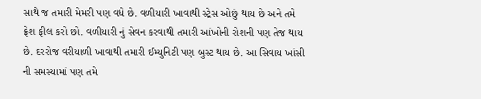સાથે જ તમારી મેમરી પણ વધે છે. વળીયારી ખાવાથી સ્ટ્રેસ ઓછું થાય છે અને તમે ફ્રેશ ફીલ કરો છો. વળીયારી નું સેવન કરવાથી તમારી આંખોની રોશની પણ તેજ થાય છે. દરરોજ વરીયાળી ખાવાથી તમારી ઈમ્યુનિટી પણ બુસ્ટ થાય છે. આ સિવાય ખાંસી ની સમસ્યામાં પણ તમે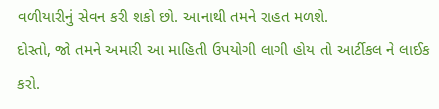વળીયારીનું સેવન કરી શકો છો. આનાથી તમને રાહત મળશે.
દોસ્તો, જો તમને અમારી આ માહિતી ઉપયોગી લાગી હોય તો આર્ટીકલ ને લાઈક કરો.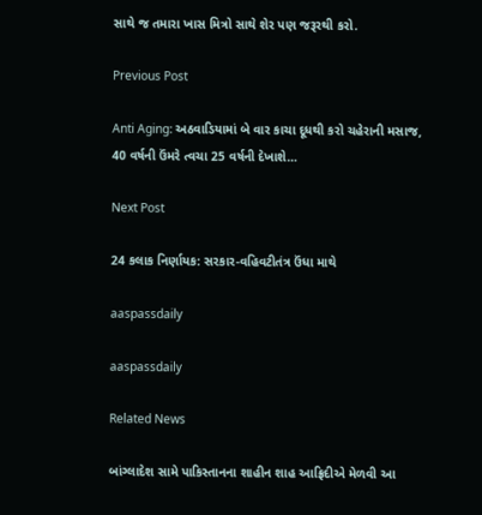સાથે જ તમારા ખાસ મિત્રો સાથે શેર પણ જરૂરથી કરો.

Previous Post

Anti Aging: અઠવાડિયામાં બે વાર કાચા દૂધથી કરો ચહેરાની મસાજ, 40 વર્ષની ઉંમરે ત્વચા 25 વર્ષની દેખાશે…

Next Post

24 કલાક નિર્ણાયક: સરકાર-વહિવટીતંત્ર ઉંધા માથે

aaspassdaily

aaspassdaily

Related News

બાંગ્લાદેશ સામે પાકિસ્તાનના શાહીન શાહ આફ્રિદીએ મેળવી આ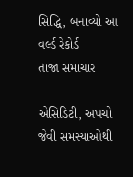સિદ્ધિ, બનાવ્યો આ વર્લ્ડ રેકોર્ડ
તાજા સમાચાર

એસિડિટી, અપચો જેવી સમસ્યાઓથી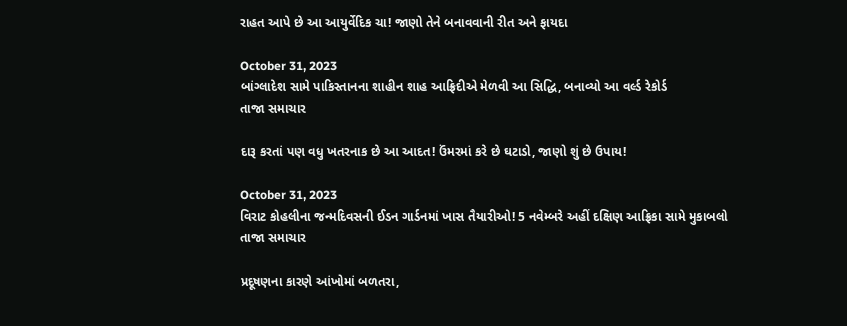રાહત આપે છે આ આયુર્વેદિક ચા! જાણો તેને બનાવવાની રીત અને ફાયદા

October 31, 2023
બાંગ્લાદેશ સામે પાકિસ્તાનના શાહીન શાહ આફ્રિદીએ મેળવી આ સિદ્ધિ, બનાવ્યો આ વર્લ્ડ રેકોર્ડ
તાજા સમાચાર

દારૂ કરતાં પણ વધુ ખતરનાક છે આ આદત! ઉંમરમાં કરે છે ઘટાડો, જાણો શું છે ઉપાય!

October 31, 2023
વિરાટ કોહલીના જન્મદિવસની ઈડન ગાર્ડનમાં ખાસ તૈયારીઓ! 5 નવેમ્બરે અહીં દક્ષિણ આફ્રિકા સામે મુકાબલો
તાજા સમાચાર

પ્રદૂષણના કારણે આંખોમાં બળતરા,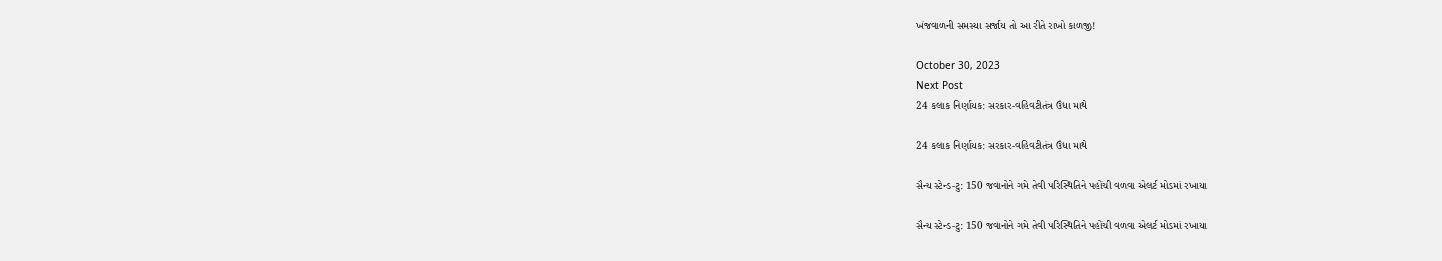ખંજવાળની સમસ્યા સર્જાય તો આ રીતે રાખો કાળજી!

October 30, 2023
Next Post
24 કલાક નિર્ણાયક: સરકાર-વહિવટીતંત્ર ઉંધા માથે

24 કલાક નિર્ણાયક: સરકાર-વહિવટીતંત્ર ઉંધા માથે

સૈન્ય સ્ટેન્ડ-ટુ: 150 જવાનોને ગમે તેવી પરિસ્થિતિને પહોંચી વળવા એલર્ટ મોડમાં રખાયા

સૈન્ય સ્ટેન્ડ-ટુ: 150 જવાનોને ગમે તેવી પરિસ્થિતિને પહોંચી વળવા એલર્ટ મોડમાં રખાયા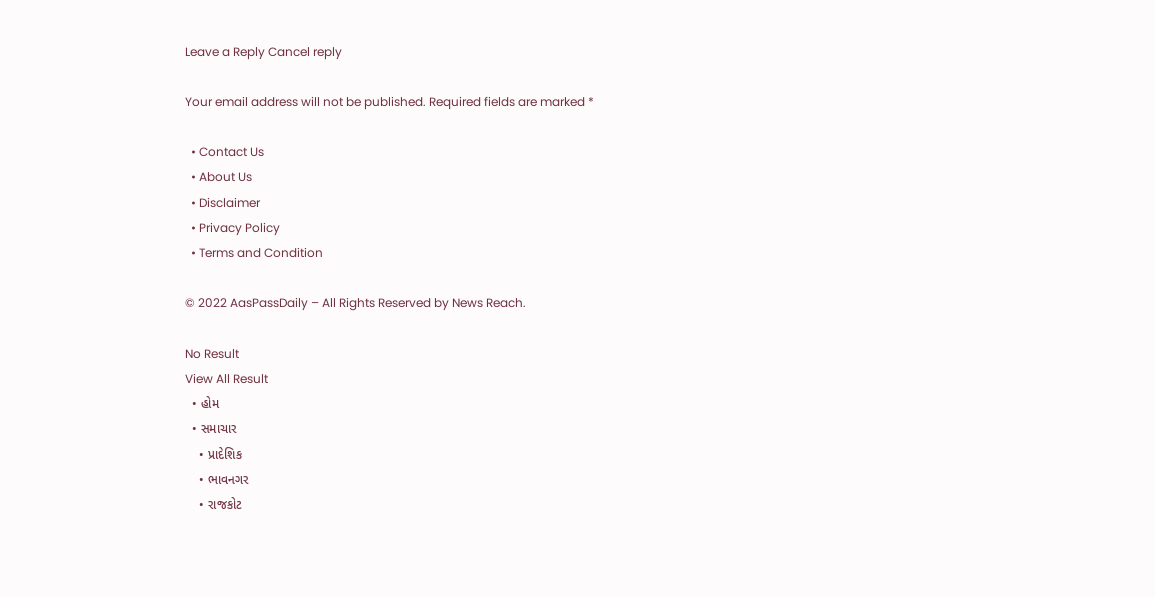Leave a Reply Cancel reply

Your email address will not be published. Required fields are marked *

  • Contact Us
  • About Us
  • Disclaimer
  • Privacy Policy
  • Terms and Condition

© 2022 AasPassDaily – All Rights Reserved by News Reach.

No Result
View All Result
  • હોમ
  • સમાચાર
    • પ્રાદેશિક
    • ભાવનગર
    • રાજકોટ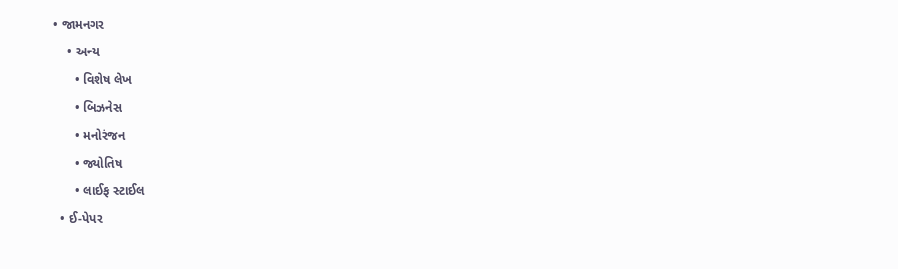• જામનગર
    • અન્ય
      • વિશેષ લેખ
      • બિઝનેસ
      • મનોરંજન
      • જ્યોતિષ
      • લાઈફ સ્ટાઈલ
  • ઈ-પેપર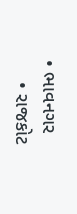• ભાવનગર
    • રાજકોટ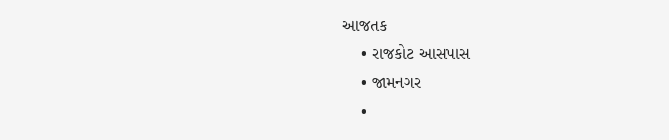આજતક
    • રાજકોટ આસપાસ
    • જામનગર
    •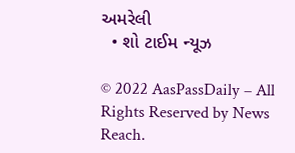અમરેલી
  • શો ટાઈમ ન્યૂઝ

© 2022 AasPassDaily – All Rights Reserved by News Reach.